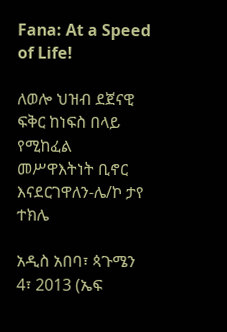Fana: At a Speed of Life!

ለወሎ ህዝብ ደጀናዊ ፍቅር ከነፍስ በላይ የሚከፈል መሥዋእትነት ቢኖር እናደርገዋለን-ሌ/ኮ ታየ ተክሌ

አዲስ አበባ፣ ጳጉሜን 4፣ 2013 (ኤፍ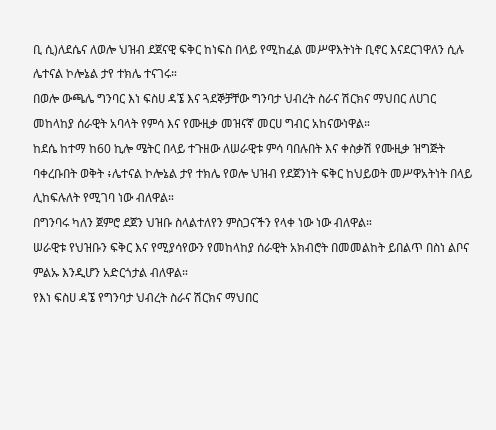ቢ ሲ)ለደሴና ለወሎ ህዝብ ደጀናዊ ፍቅር ከነፍስ በላይ የሚከፈል መሥዋእትነት ቢኖር እናደርገዋለን ሲሉ ሌተናል ኮሎኔል ታየ ተክሌ ተናገሩ።
በወሎ ውጫሌ ግንባር እነ ፍስሀ ዳኜ እና ጓደኞቻቸው ግንባታ ህብረት ስራና ሽርክና ማህበር ለሀገር መከላከያ ሰራዊት አባላት የምሳ እና የሙዚቃ መዝናኛ መርሀ ግብር አከናውነዋል።
ከደሴ ከተማ ከ60 ኪሎ ሜትር በላይ ተጉዘው ለሠራዊቱ ምሳ ባበሉበት እና ቀስቃሽ የሙዚቃ ዝግጅት ባቀረቡበት ወቅት ፥ሌተናል ኮሎኔል ታየ ተክሌ የወሎ ህዝብ የደጀንነት ፍቅር ከህይወት መሥዋአትነት በላይ ሊከፍሉለት የሚገባ ነው ብለዋል።
በግንባሩ ካለን ጀምሮ ደጀን ህዝቡ ስላልተለየን ምስጋናችን የላቀ ነው ነው ብለዋል።
ሠራዊቱ የህዝቡን ፍቅር እና የሚያሳየውን የመከላከያ ሰራዊት አክብሮት በመመልከት ይበልጥ በስነ ልቦና ምልኡ እንዲሆን አድርጎታል ብለዋል።
የእነ ፍስሀ ዳኜ የግንባታ ህብረት ስራና ሽርክና ማህበር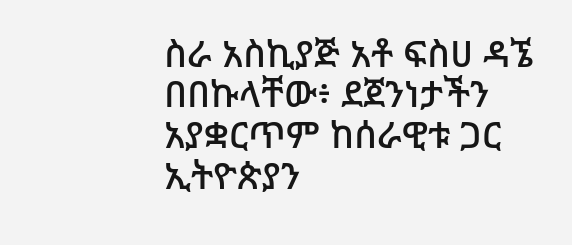ስራ አስኪያጅ አቶ ፍስሀ ዳኜ በበኩላቸው፥ ደጀንነታችን አያቋርጥም ከሰራዊቱ ጋር ኢትዮጵያን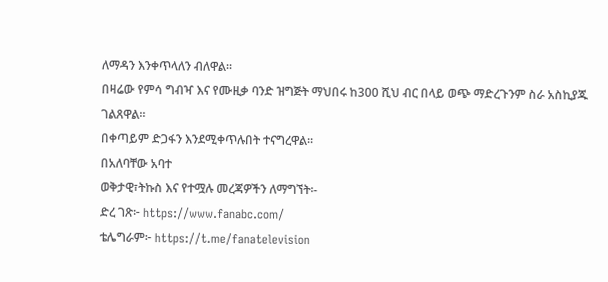ለማዳን እንቀጥላለን ብለዋል።
በዛሬው የምሳ ግብዣ እና የሙዚቃ ባንድ ዝግጅት ማህበሩ ከ300 ሺህ ብር በላይ ወጭ ማድረጉንም ስራ አስኪያጁ ገልጸዋል።
በቀጣይም ድጋፋን እንደሚቀጥሉበት ተናግረዋል።
በአለባቸው አባተ
ወቅታዊ፣ትኩስ እና የተሟሉ መረጃዎችን ለማግኘት፡-
ድረ ገጽ፦ https://www.fanabc.com/
ቴሌግራም፦ https://t.me/fanatelevision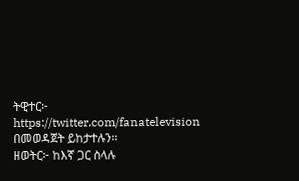ትዊተር፦ https://twitter.com/fanatelevision በመወዳጀት ይከታተሉን፡፡
ዘወትር፦ ከእኛ ጋር ስላሉ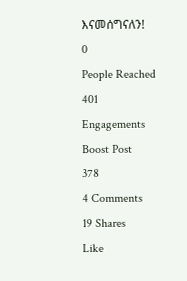እናመሰግናለን!
0
People Reached
401
Engagements
Boost Post
378
4 Comments
19 Shares
Like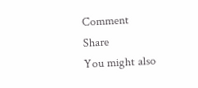Comment
Share
You might also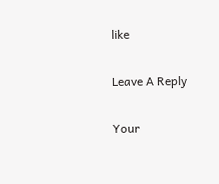like

Leave A Reply

Your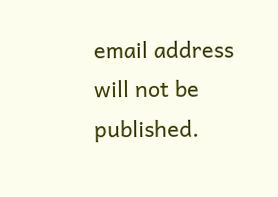email address will not be published.